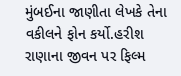મુંબઈના જાણીતા લેખકે તેના વકીલને ફોન કર્યો.હરીશ રાણાના જીવન પર ફિલ્મ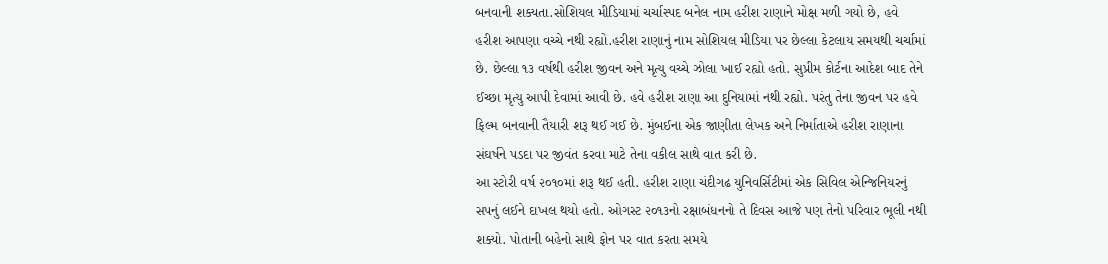બનવાની શક્યતા.સોશિયલ મીડિયામાં ચર્ચાસ્પદ બનેલ નામ હરીશ રાણાને મોક્ષ મળી ગયો છે, હવે હરીશ આપણા વચ્ચે નથી રહ્યો.હરીશ રાણાનું નામ સોશિયલ મીડિયા પર છેલ્લા કેટલાય સમયથી ચર્ચામાં છે. છેલ્લા ૧૩ વર્ષથી હરીશ જીવન અને મૃત્યુ વચ્ચે ઝોલા ખાઈ રહ્યો હતો. સુપ્રીમ કોર્ટના આદેશ બાદ તેને ઈચ્છા મૃત્યુ આપી દેવામાં આવી છે. હવે હરીશ રાણા આ દુનિયામાં નથી રહ્યો. પરંતુ તેના જીવન પર હવે ફિલ્મ બનવાની તૈયારી શરૂ થઈ ગઈ છે. મુંબઈના એક જાણીતા લેખક અને નિર્માતાએ હરીશ રાણાના સંઘર્ષને પડદા પર જીવંત કરવા માટે તેના વકીલ સાથે વાત કરી છે.
આ સ્ટોરી વર્ષ ૨૦૧૦માં શરૂ થઈ હતી. હરીશ રાણા ચંદીગઢ યુનિવર્સિટીમાં એક સિવિલ એન્જિનિયરનું સપનું લઈને દાખલ થયો હતો. ઓગસ્ટ ૨૦૧૩નો રક્ષાબંધનનો તે દિવસ આજે પણ તેનો પરિવાર ભૂલી નથી શક્યો. પોતાની બહેનો સાથે ફોન પર વાત કરતા સમયે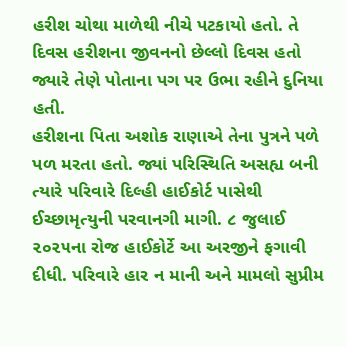હરીશ ચોથા માળેથી નીચે પટકાયો હતો. તે દિવસ હરીશના જીવનનો છેલ્લો દિવસ હતો જ્યારે તેણે પોતાના પગ પર ઉભા રહીને દુનિયા હતી.
હરીશના પિતા અશોક રાણાએ તેના પુત્રને પળે પળ મરતા હતો. જ્યાં પરિસ્થિતિ અસહ્ય બની ત્યારે પરિવારે દિલ્હી હાઈકોર્ટ પાસેથી ઈચ્છામૃત્યુની પરવાનગી માગી. ૮ જુલાઈ ૨૦૨૫ના રોજ હાઈકોર્ટે આ અરજીને ફગાવી દીધી. પરિવારે હાર ન માની અને મામલો સુપ્રીમ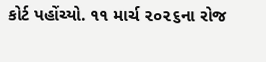કોર્ટ પહોંચ્યો. ૧૧ માર્ચ ૨૦૨૬ના રોજ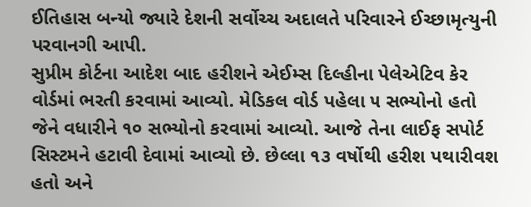ઈતિહાસ બન્યો જ્યારે દેશની સર્વોચ્ચ અદાલતે પરિવારને ઈચ્છામૃત્યુની પરવાનગી આપી.
સુપ્રીમ કોર્ટના આદેશ બાદ હરીશને એઈમ્સ દિલ્હીના પેલેએટિવ કેર વોર્ડમાં ભરતી કરવામાં આવ્યો. મેડિકલ વોર્ડ પહેલા ૫ સભ્યોનો હતો જેને વધારીને ૧૦ સભ્યોનો કરવામાં આવ્યો. આજે તેના લાઈફ સપોર્ટ સિસ્ટમને હટાવી દેવામાં આવ્યો છે. છેલ્લા ૧૩ વર્ષોથી હરીશ પથારીવશ હતો અને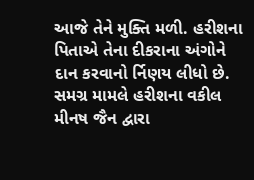આજે તેને મુક્તિ મળી. હરીશના પિતાએ તેના દીકરાના અંગોને દાન કરવાનો ર્નિણય લીધો છે.
સમગ્ર મામલે હરીશના વકીલ મીનષ જૈન દ્વારા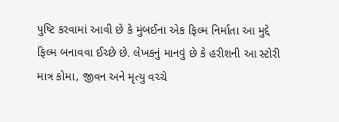પુષ્ટિ કરવામાં આવી છે કે મુંબઈના એક ફિલ્મ નિર્માતા આ મુદ્દે ફિલ્મ બનાવવા ઈચ્છે છે. લેખકનું માનવું છે કે હરીશની આ સ્ટોરી માત્ર કોમા, જીવન અને મૃત્યુ વચ્ચે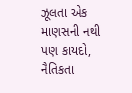ઝૂલતા એક માણસની નથી પણ કાયદો, નૈતિકતા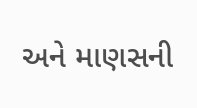અને માણસની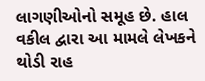લાગણીઓનો સમૂહ છે. હાલ વકીલ દ્વારા આ મામલે લેખકને થોડી રાહ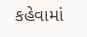કહેવામાં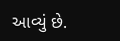આવ્યું છે.